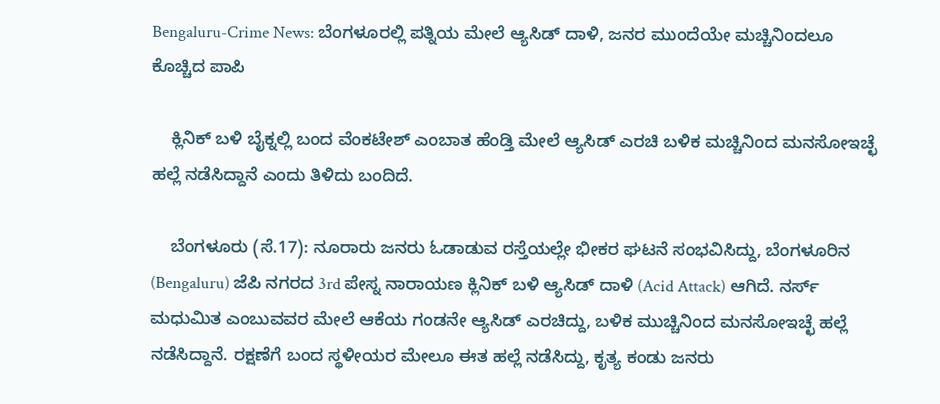Bengaluru-Crime News: ಬೆಂಗಳೂರಲ್ಲಿ ಪತ್ನಿಯ ಮೇಲೆ ಆ್ಯಸಿಡ್ ದಾಳಿ, ಜನರ ಮುಂದೆಯೇ ಮಚ್ಚಿನಿಂದಲೂ ಕೊಚ್ಚಿದ ಪಾಪಿ

    ಕ್ಲಿನಿಕ್ ಬಳಿ ಬೈಕ್ನಲ್ಲಿ ಬಂದ ವೆಂಕಟೇಶ್ ಎಂಬಾತ ಹೆಂಡ್ತಿ ಮೇಲೆ ಆ್ಯಸಿಡ್ ಎರಚಿ ಬಳಿಕ ಮಚ್ಚಿನಿಂದ ಮನಸೋಇಚ್ಛೆ ಹಲ್ಲೆ ನಡೆಸಿದ್ದಾನೆ ಎಂದು ತಿಳಿದು ಬಂದಿದೆ.

    ಬೆಂಗಳೂರು (ಸೆ.17): ನೂರಾರು ಜನರು ಓಡಾಡುವ ರಸ್ತೆಯಲ್ಲೇ ಭೀಕರ ಘಟನೆ ಸಂಭವಿಸಿದ್ದು, ಬೆಂಗಳೂರಿನ (Bengaluru) ಜೆಪಿ ನಗರದ 3rd ಪೇಸ್ನ ನಾರಾಯಣ ಕ್ಲಿನಿಕ್ ಬಳಿ ಆ್ಯಸಿಡ್ ದಾಳಿ (Acid Attack) ಆಗಿದೆ. ನರ್ಸ್ ಮಧುಮಿತ ಎಂಬುವವರ ಮೇಲೆ ಆಕೆಯ ಗಂಡನೇ ಆ್ಯಸಿಡ್ ಎರಚಿದ್ದು, ಬಳಿಕ ಮುಚ್ಚಿನಿಂದ ಮನಸೋಇಚ್ಛೆ ಹಲ್ಲೆ ನಡೆಸಿದ್ದಾನೆ. ರಕ್ಷಣೆಗೆ ಬಂದ ಸ್ಥಳೀಯರ ಮೇಲೂ ಈತ ಹಲ್ಲೆ ನಡೆಸಿದ್ದು, ಕೃತ್ಯ ಕಂಡು ಜನರು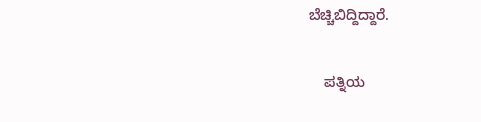ಬೆಚ್ಚಿಬಿದ್ದಿದ್ದಾರೆ.

    ಪತ್ನಿಯ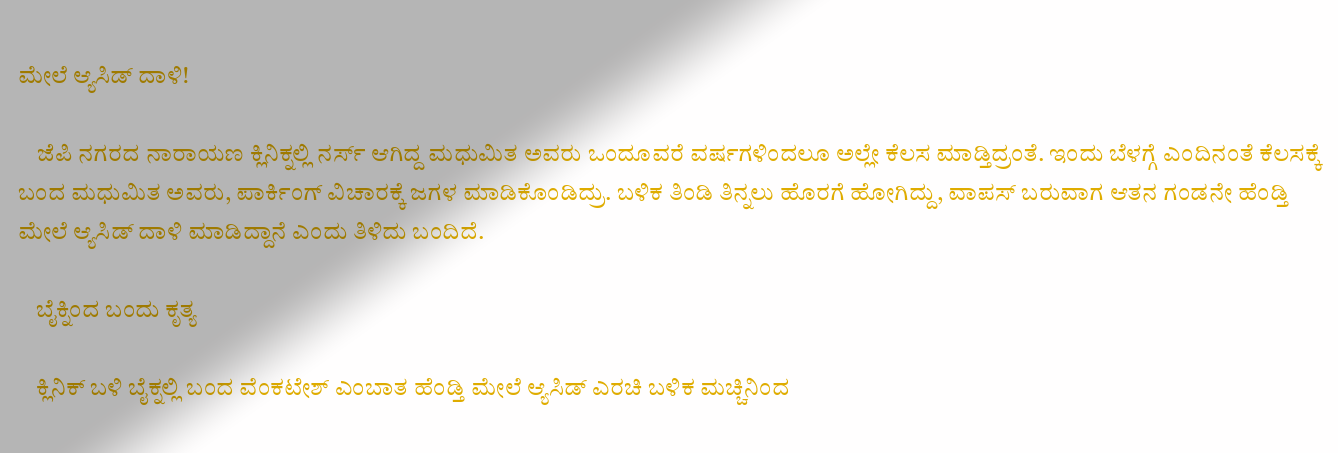ಮೇಲೆ ಆ್ಯಸಿಡ್ ದಾಳಿ!

    ಜೆಪಿ ನಗರದ ನಾರಾಯಣ ಕ್ಲಿನಿಕ್ನಲ್ಲಿ ನರ್ಸ್ ಆಗಿದ್ದ ಮಧುಮಿತ ಅವರು ಒಂದೂವರೆ ವರ್ಷಗಳಿಂದಲೂ ಅಲ್ಲೇ ಕೆಲಸ ಮಾಡ್ತಿದ್ರಂತೆ. ಇಂದು ಬೆಳಗ್ಗೆ ಎಂದಿನಂತೆ ಕೆಲಸಕ್ಕೆ ಬಂದ ಮಧುಮಿತ ಅವರು, ಪಾರ್ಕಿಂಗ್ ವಿಚಾರಕ್ಕೆ ಜಗಳ ಮಾಡಿಕೊಂಡಿದ್ರು. ಬಳಿಕ ತಿಂಡಿ ತಿನ್ನಲು ಹೊರಗೆ ಹೋಗಿದ್ದು, ವಾಪಸ್ ಬರುವಾಗ ಆತನ ಗಂಡನೇ ಹೆಂಡ್ತಿ ಮೇಲೆ ಆ್ಯಸಿಡ್ ದಾಳಿ ಮಾಡಿದ್ದಾನೆ ಎಂದು ತಿಳಿದು ಬಂದಿದೆ.

    ಬೈಕ್ನಿಂದ ಬಂದು ಕೃತ್ಯ

    ಕ್ಲಿನಿಕ್ ಬಳಿ ಬೈಕ್ನಲ್ಲಿ ಬಂದ ವೆಂಕಟೇಶ್ ಎಂಬಾತ ಹೆಂಡ್ತಿ ಮೇಲೆ ಆ್ಯಸಿಡ್ ಎರಚಿ ಬಳಿಕ ಮಚ್ಚಿನಿಂದ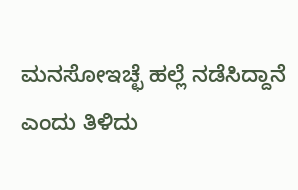ಮನಸೋಇಚ್ಛೆ ಹಲ್ಲೆ ನಡೆಸಿದ್ದಾನೆ ಎಂದು ತಿಳಿದು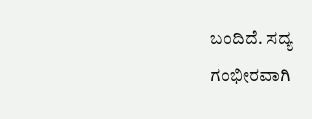ಬಂದಿದೆ. ಸದ್ಯ ಗಂಭೀರವಾಗಿ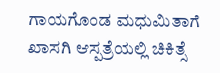ಗಾಯಗೊಂಡ ಮಧುಮಿತಾಗೆ ಖಾಸಗಿ ಆಸ್ಪತ್ರೆಯಲ್ಲಿ ಚಿಕಿತ್ಸೆ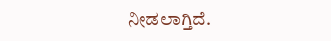ನೀಡಲಾಗ್ತಿದೆ.